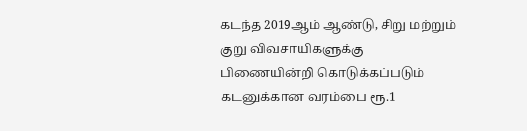கடந்த 2019ஆம் ஆண்டு, சிறு மற்றும் குறு விவசாயிகளுக்கு பிணையின்றி கொடுக்கப்படும் கடனுக்கான வரம்பை ரூ.1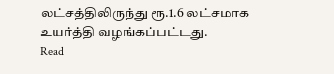லட்சத்திலிருந்து ரூ.1.6 லட்சமாக உயர்த்தி வழங்கப்பட்டது.
Read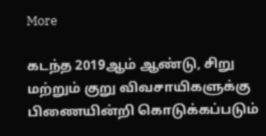More

கடந்த 2019ஆம் ஆண்டு, சிறு மற்றும் குறு விவசாயிகளுக்கு பிணையின்றி கொடுக்கப்படும்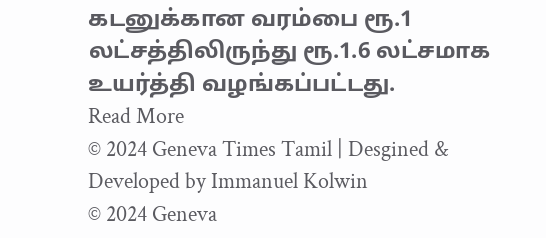கடனுக்கான வரம்பை ரூ.1 லட்சத்திலிருந்து ரூ.1.6 லட்சமாக உயர்த்தி வழங்கப்பட்டது.
Read More
© 2024 Geneva Times Tamil | Desgined & Developed by Immanuel Kolwin
© 2024 Geneva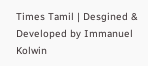Times Tamil | Desgined & Developed by Immanuel Kolwin